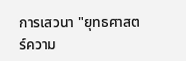การเสวนา "ยุทธศาสตร์ความ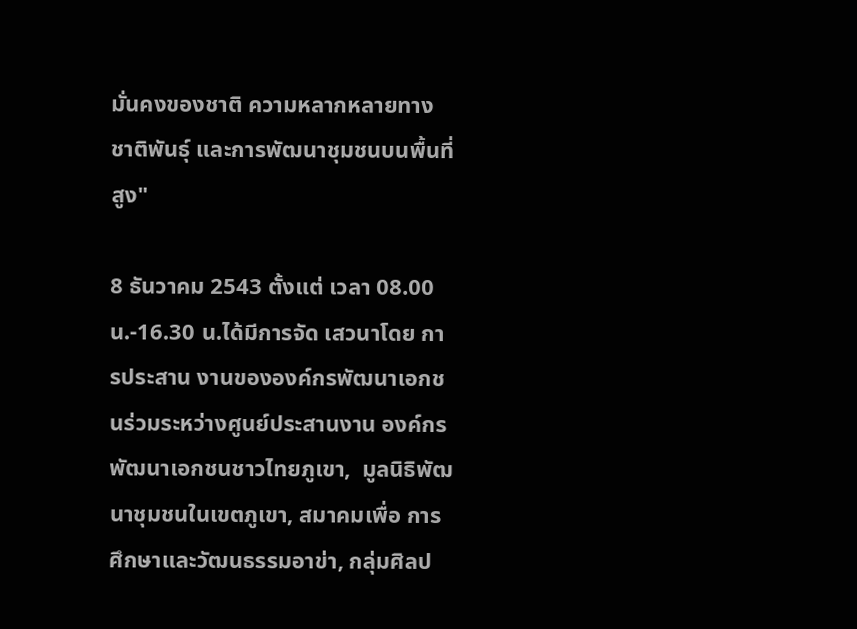มั่นคงของชาติ ความหลากหลายทางชาติพันธุ์ และการพัฒนาชุมชนบนพื้นที่สูง"

8 ธันวาคม 2543 ตั้งแต่ เวลา 08.00 น.-16.30 น.ได้มีการจัด เสวนาโดย การประสาน งานขององค์กรพัฒนาเอกชนร่วมระหว่างศูนย์ประสานงาน องค์กรพัฒนาเอกชนชาวไทยภูเขา,  มูลนิธิพัฒนาชุมชนในเขตภูเขา, สมาคมเพื่อ การศึกษาและวัฒนธรรมอาข่า, กลุ่มศิลป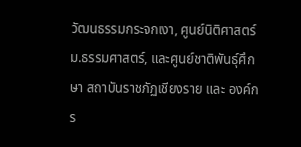วัฒนธรรมกระจกเงา, ศูนย์นิติศาสตร์  ม.ธรรมศาสตร์, และศูนย์ชาติพันธุ์ศึกษา สถาบันราชภัฏเชียงราย และ องค์กร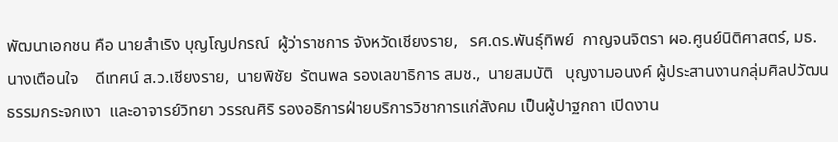พัฒนาเอกชน คือ นายสำเริง บุญโญปกรณ์  ผู้ว่าราชการ จังหวัดเชียงราย,   รศ.ดร.พันธุ์ทิพย์  กาญจนจิตรา ผอ.ศูนย์นิติศาสตร์, มธ. นางเตือนใจ    ดีเทศน์ ส.ว.เชียงราย,  นายพิชัย  รัตนพล รองเลขาธิการ สมช.,  นายสมบัติ   บุญงามอนงค์ ผู้ประสานงานกลุ่มศิลปวัฒนธรรมกระจกเงา  และอาจารย์วิทยา วรรณศิริ รองอธิการฝ่ายบริการวิชาการแก่สังคม เป็นผู้ปาฐกถา เปิดงาน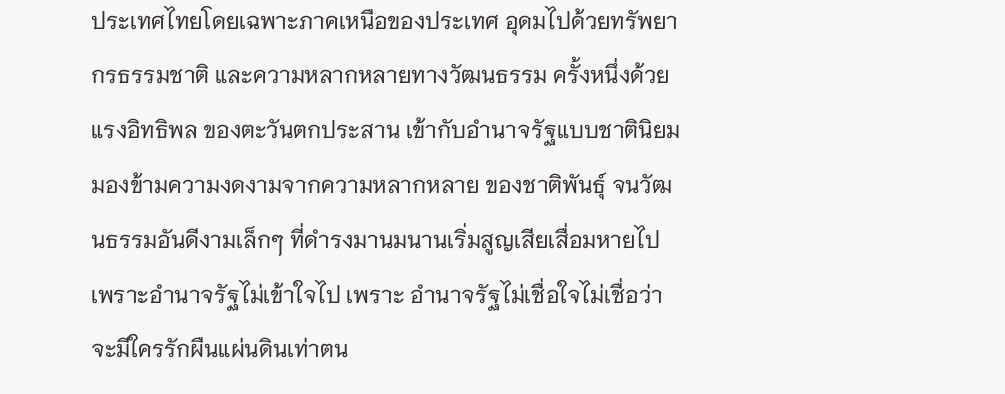ประเทศไทยโดยเฉพาะภาคเหนือของประเทศ อุดมไปด้วยทรัพยากรธรรมชาติ และความหลากหลายทางวัฒนธรรม ครั้งหนึ่งด้วยแรงอิทธิพล ของตะวันตกประสาน เข้ากับอำนาจรัฐแบบชาตินิยมมองข้ามความงดงามจากความหลากหลาย ของชาติพันธุ์ จนวัฒนธรรมอันดีงามเล็กๆ ที่ดำรงมานมนานเริ่มสูญเสียเสื่อมหายไปเพราะอำนาจรัฐไม่เข้าใจไป เพราะ อำนาจรัฐไม่เชื่อใจไม่เชื่อว่าจะมีใครรักผืนแผ่นดินเท่าตน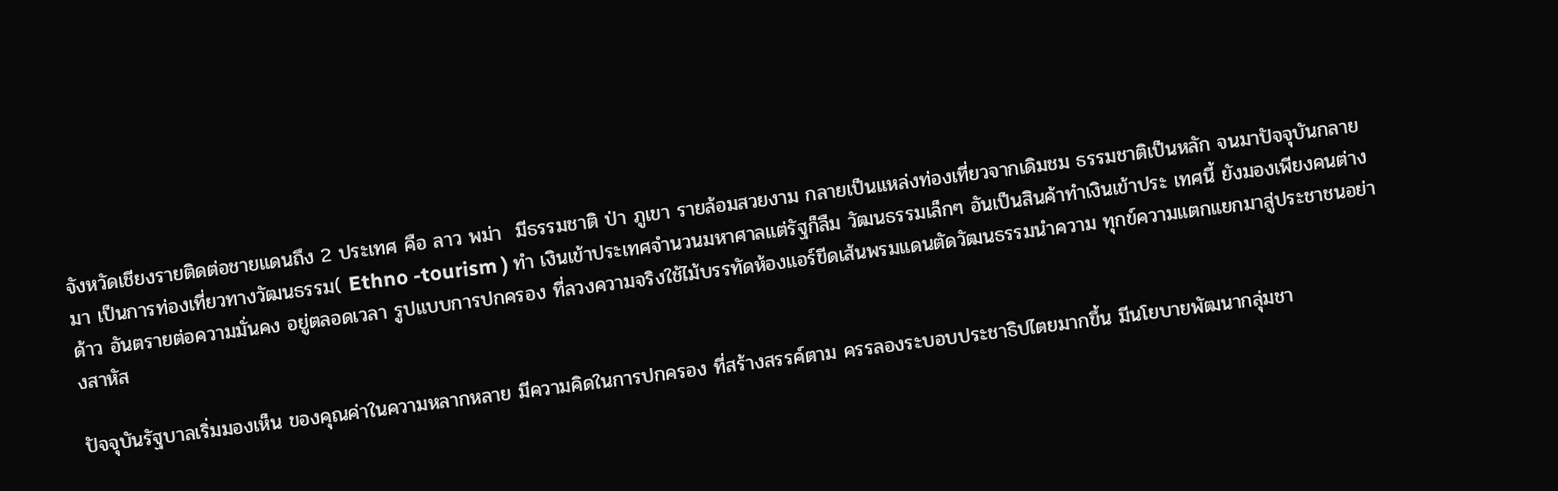จังหวัดเชียงรายติดต่อชายแดนถึง 2 ประเทศ คือ ลาว พม่า  มีธรรมชาติ ป่า ภูเขา รายล้อมสวยงาม กลายเป็นแหล่งท่องเที่ยวจากเดิมชม ธรรมชาติเป็นหลัก จนมาปัจจุบันกลายมา เป็นการท่องเที่ยวทางวัฒนธรรม( Ethno -tourism ) ทำ เงินเข้าประเทศจำนวนมหาศาลแต่รัฐก็ลืม วัฒนธรรมเล็กๆ อันเป็นสินค้าทำเงินเข้าประ เทศนี้ ยังมองเพียงคนต่างด้าว อันตรายต่อความมั่นคง อยู่ตลอดเวลา รูปแบบการปกครอง ที่ลวงความจริงใช้ไม้บรรทัดห้องแอร์ขีดเส้นพรมแดนตัดวัฒนธรรมนำความ ทุกข์ความแตกแยกมาสู่ประชาชนอย่างสาหัส

ปัจจุบันรัฐบาลเริ่มมองเห็น ของคุณค่าในความหลากหลาย มีความคิดในการปกครอง ที่สร้างสรรค์ตาม ครรลองระบอบประชาธิปไตยมากขึ้น มีนโยบายพัฒนากลุ่มชา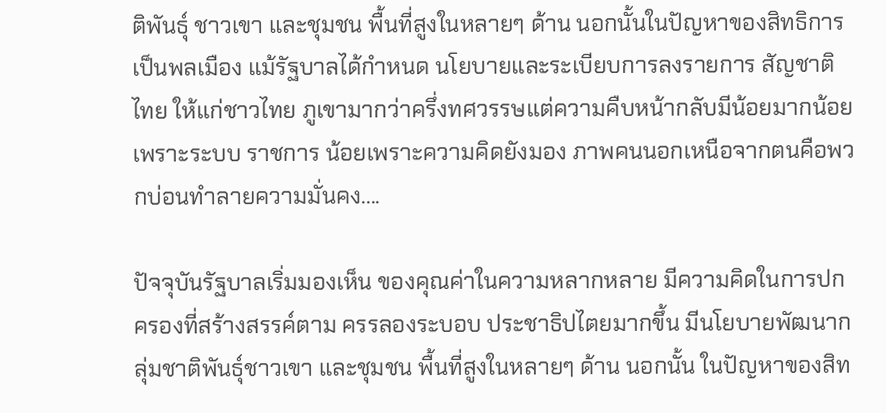ติพันธุ์ ชาวเขา และชุมชน พื้นที่สูงในหลายๆ ด้าน นอกนั้นในปัญหาของสิทธิการเป็นพลเมือง แม้รัฐบาลได้กำหนด นโยบายและระเบียบการลงรายการ สัญชาติไทย ให้แก่ชาวไทย ภูเขามากว่าครึ่งทศวรรษแต่ความคืบหน้ากลับมีน้อยมากน้อยเพราะระบบ ราชการ น้อยเพราะความคิดยังมอง ภาพคนนอกเหนือจากตนคือพวกบ่อนทำลายความมั่นคง....

ปัจจุบันรัฐบาลเริ่มมองเห็น ของคุณค่าในความหลากหลาย มีความคิดในการปกครองที่สร้างสรรค์ตาม ครรลองระบอบ ประชาธิปไตยมากขึ้น มีนโยบายพัฒนากลุ่มชาติพันธุ์ชาวเขา และชุมชน พื้นที่สูงในหลายๆ ด้าน นอกนั้น ในปัญหาของสิท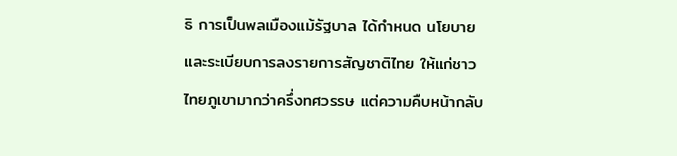ธิ การเป็นพลเมืองแม้รัฐบาล ได้กำหนด นโยบายและระเบียบการลงรายการสัญชาติไทย ให้แก่ชาวไทยภูเขามากว่าครึ่งทศวรรษ แต่ความคืบหน้ากลับ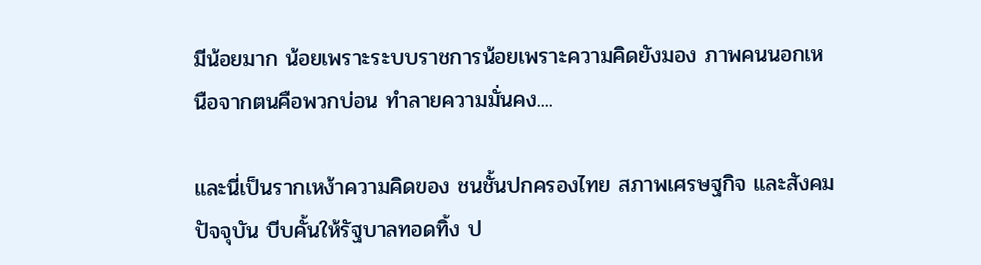มีน้อยมาก น้อยเพราะระบบราชการน้อยเพราะความคิดยังมอง ภาพคนนอกเหนือจากตนคือพวกบ่อน ทำลายความมั่นคง....

และนี่เป็นรากเหง้าความคิดของ ชนชั้นปกครองไทย สภาพเศรษฐกิจ และสังคม ปัจจุบัน บีบคั้นให้รัฐบาลทอดทิ้ง ป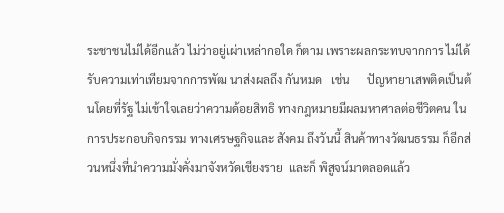ระชาชนไม่ได้อีกแล้ว ไม่ว่าอยู่เผ่าเหล่ากอใด ก็ตาม เพราะผลกระทบจากการ ไม่ได้รับความเท่าเทียมจากการพัฒ นาส่งผลถึง กันหมด   เช่น      ปัญหายาเสพติดเป็นต้นโดยที่รัฐ ไม่เข้าใจเลยว่าความด้อยสิทธิ ทางกฎหมายมีผลมหาศาลต่อชีวิตคน ในการประกอบกิจกรรม ทางเศรษฐกิจและ สังคม ถึงวันนี้ สินค้าทางวัฒนธรรม ก็อีกส่วนหนึ่งที่นำความมั่งคั่งมาจังหวัดเชียงราย  และก็ พิสูจน์มาตลอดแล้ว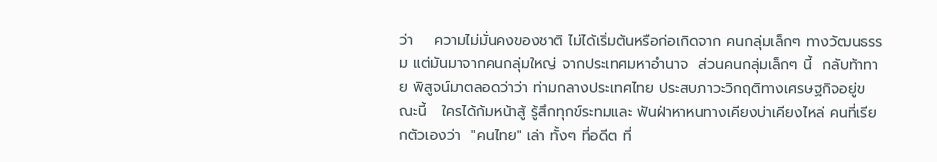ว่า    ความไม่มั่นคงของชาติ ไม่ได้เริ่มต้นหรือก่อเกิดจาก คนกลุ่มเล็กๆ ทางวัฒนธรรม แต่มันมาจากคนกลุ่มใหญ่ จากประเทศมหาอำนาจ  ส่วนคนกลุ่มเล็กๆ นี้  กลับท้าทาย พิสูจน์มาตลอดว่าว่า ท่ามกลางประเทศไทย ประสบภาวะวิกฤติทางเศรษฐกิจอยู่ขณะนี้   ใครได้ก้มหน้าสู้ รู้สึกทุกข์ระทมและ ฟันฝ่าหาหนทางเคียงบ่าเคียงไหล่ คนที่เรียกตัวเองว่า  "คนไทย" เล่า ทั้งๆ ที่อดีต ที่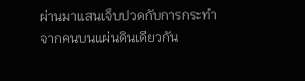ผ่านมาแสนเจ็บปวดกับการกระทำจากคนบนแผ่นดินเดียวกัน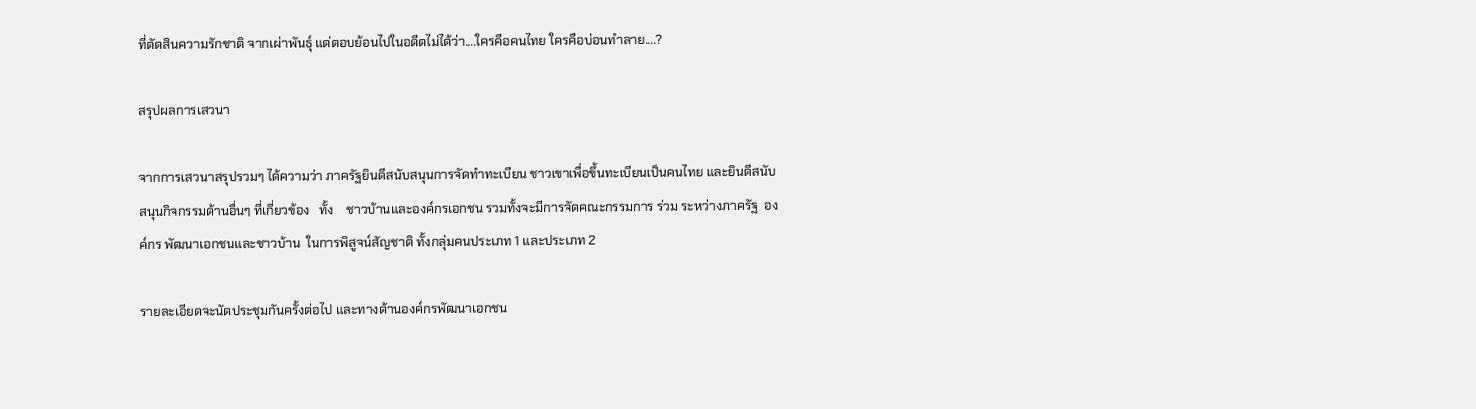ที่ตัดสินความรักชาติ จากเผ่าพันธุ์ แต่ตอบย้อนไปในอดีตไม่ได้ว่า....ใครคือคนไทย ใครคือบ่อนทำลาย....?

สรุปผลการเสวนา

จากการเสวนาสรุปรวมๆ ได้ความว่า ภาครัฐยินดีสนับสนุนการจัดทำทะเบียน ชาวเขาเพื่อขึ้นทะเบียนเป็นคนไทย และยินดีสนับสนุนกิจกรรมด้านอื่นๆ ที่เกี่ยวข้อง   ทั้ง    ชาวบ้านและองค์กรเอกชน รวมทั้งจะมีการจัดคณะกรรมการ ร่วม ระหว่างภาครัฐ  องค์กร พัฒนาเอกชนและชาวบ้าน  ในการพิสูจน์สัญชาติ ทั้งกลุ่มคนประเภท 1 และประเภท 2

รายละเอียดจะนัดประชุมกันครั้งต่อไป และทางด้านองค์กรพัฒนาเอกชน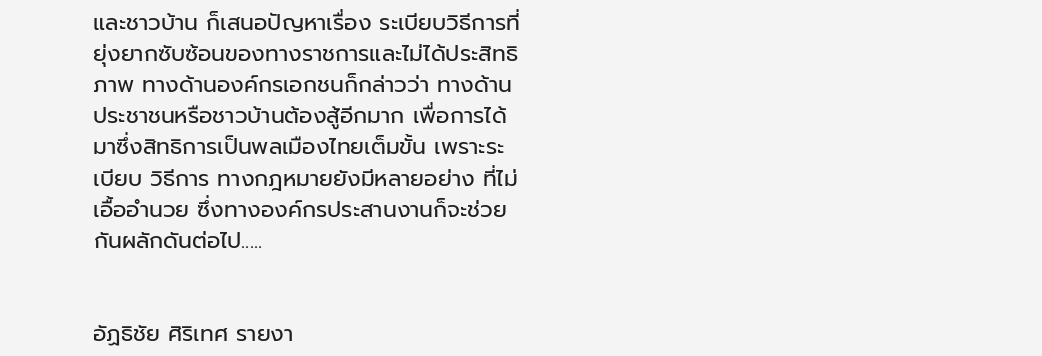และชาวบ้าน ก็เสนอปัญหาเรื่อง ระเบียบวิธีการที่ยุ่งยากซับซ้อนของทางราชการและไม่ได้ประสิทธิภาพ ทางด้านองค์กรเอกชนก็กล่าวว่า ทางด้าน ประชาชนหรือชาวบ้านต้องสู้อีกมาก เพื่อการได้ มาซึ่งสิทธิการเป็นพลเมืองไทยเต็มขั้น เพราะระเบียบ วิธีการ ทางกฎหมายยังมีหลายอย่าง ที่ไม่เอื้ออำนวย ซึ่งทางองค์กรประสานงานก็จะช่วยกันผลักดันต่อไป.....


อัฏธิชัย ศิริเทศ รายงา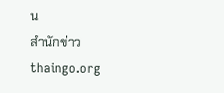น
สำนักข่าว thaingo.org